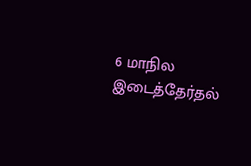6 மாநில இடைத்தேர்தல்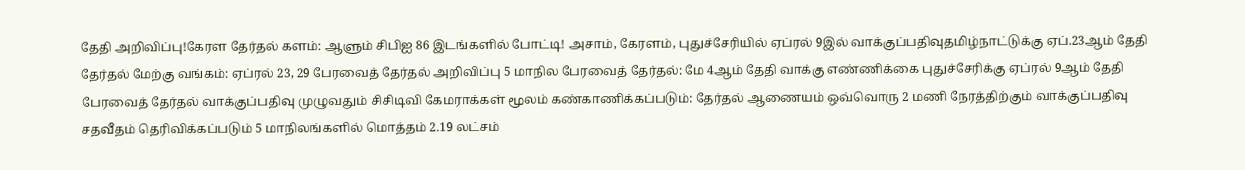தேதி அறிவிப்பு!கேரள தேர்தல் களம்: ஆளும் சிபிஐ 86 இடங்களில் போட்டி! அசாம், கேரளம், புதுச்சேரியில் ஏப்ரல் 9இல் வாக்குப்பதிவுதமிழ்நாட்டுக்கு ஏப்.23ஆம் தேதி தேர்தல் மேற்கு வங்கம்: ஏப்ரல் 23, 29 பேரவைத் தேர்தல் அறிவிப்பு 5 மாநில பேரவைத் தேர்தல்: மே 4ஆம் தேதி வாக்கு எண்ணிக்கை புதுச்சேரிக்கு ஏப்ரல் 9ஆம் தேதி பேரவைத் தேர்தல் வாக்குப்பதிவு முழுவதும் சிசிடிவி கேமராக்கள் மூலம் கண்காணிக்கப்படும்: தேர்தல் ஆணையம் ஒவ்வொரு 2 மணி நேரத்திற்கும் வாக்குப்பதிவு சதவீதம் தெரிவிக்கப்படும் 5 மாநிலங்களில் மொத்தம் 2.19 லட்சம்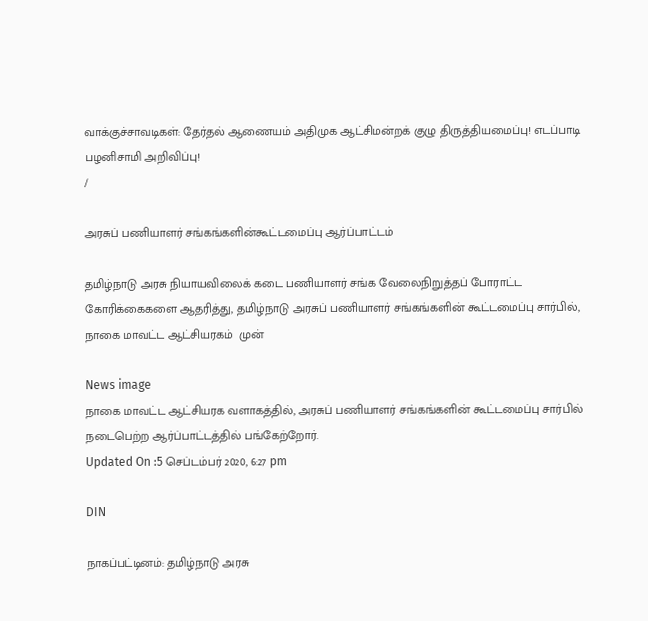வாக்குச்சாவடிகள்: தேர்தல் ஆணையம் அதிமுக ஆட்சிமன்றக் குழு திருத்தியமைப்பு! எடப்பாடி பழனிசாமி அறிவிப்பு!
/

அரசுப் பணியாளர் சங்கங்களின்கூட்டமைப்பு ஆர்ப்பாட்டம்

தமிழ்நாடு அரசு நியாயவிலைக் கடை பணியாளர் சங்க வேலைநிறுத்தப் போராட்ட கோரிக்கைகளை ஆதரித்து, தமிழ்நாடு அரசுப் பணியாளர் சங்கங்களின் கூட்டமைப்பு சார்பில், நாகை மாவட்ட ஆட்சியரகம்  முன்

News image
நாகை மாவட்ட ஆட்சியரக வளாகத்தில், அரசுப் பணியாளர் சங்கங்களின் கூட்டமைப்பு சார்பில் நடைபெற்ற ஆர்ப்பாட்டத்தில் பங்கேற்றோர்.
Updated On :5 செப்டம்பர் 2020, 6:27 pm

DIN

நாகப்பட்டினம்: தமிழ்நாடு அரசு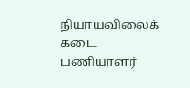நியாயவிலைக் கடை பணியாளர்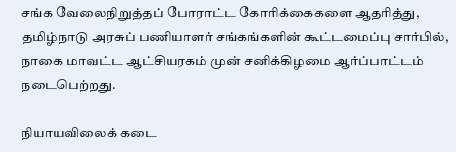சங்க வேலைநிறுத்தப் போராட்ட கோரிக்கைகளை ஆதரித்து, தமிழ்நாடு அரசுப் பணியாளர் சங்கங்களின் கூட்டமைப்பு சார்பில், நாகை மாவட்ட ஆட்சியரகம் முன் சனிக்கிழமை ஆர்ப்பாட்டம் நடைபெற்றது.

நியாயவிலைக் கடை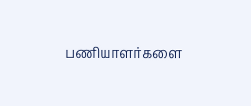பணியாளர்களை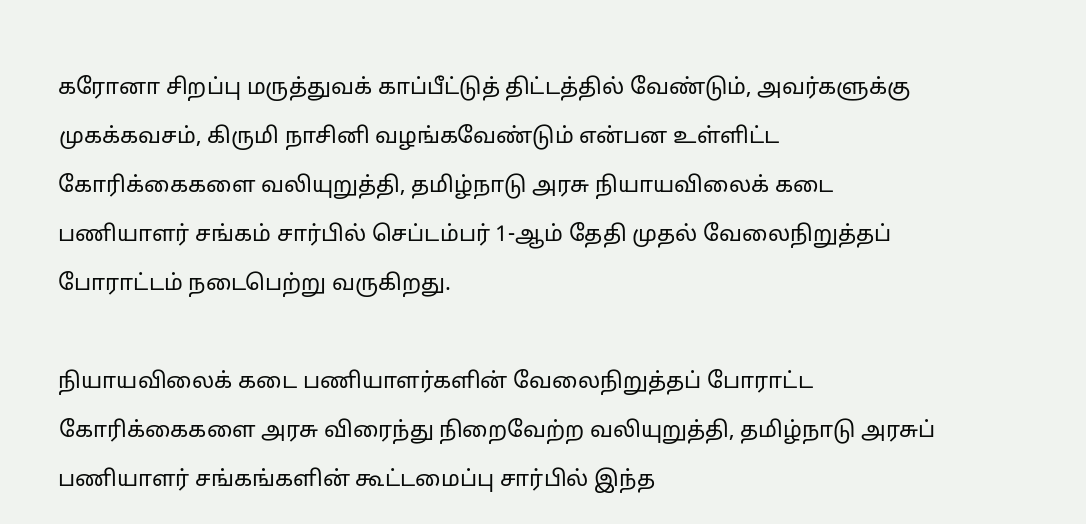கரோனா சிறப்பு மருத்துவக் காப்பீட்டுத் திட்டத்தில் வேண்டும், அவர்களுக்கு முகக்கவசம், கிருமி நாசினி வழங்கவேண்டும் என்பன உள்ளிட்ட கோரிக்கைகளை வலியுறுத்தி, தமிழ்நாடு அரசு நியாயவிலைக் கடை பணியாளர் சங்கம் சார்பில் செப்டம்பர் 1-ஆம் தேதி முதல் வேலைநிறுத்தப் போராட்டம் நடைபெற்று வருகிறது.

நியாயவிலைக் கடை பணியாளர்களின் வேலைநிறுத்தப் போராட்ட கோரிக்கைகளை அரசு விரைந்து நிறைவேற்ற வலியுறுத்தி, தமிழ்நாடு அரசுப் பணியாளர் சங்கங்களின் கூட்டமைப்பு சார்பில் இந்த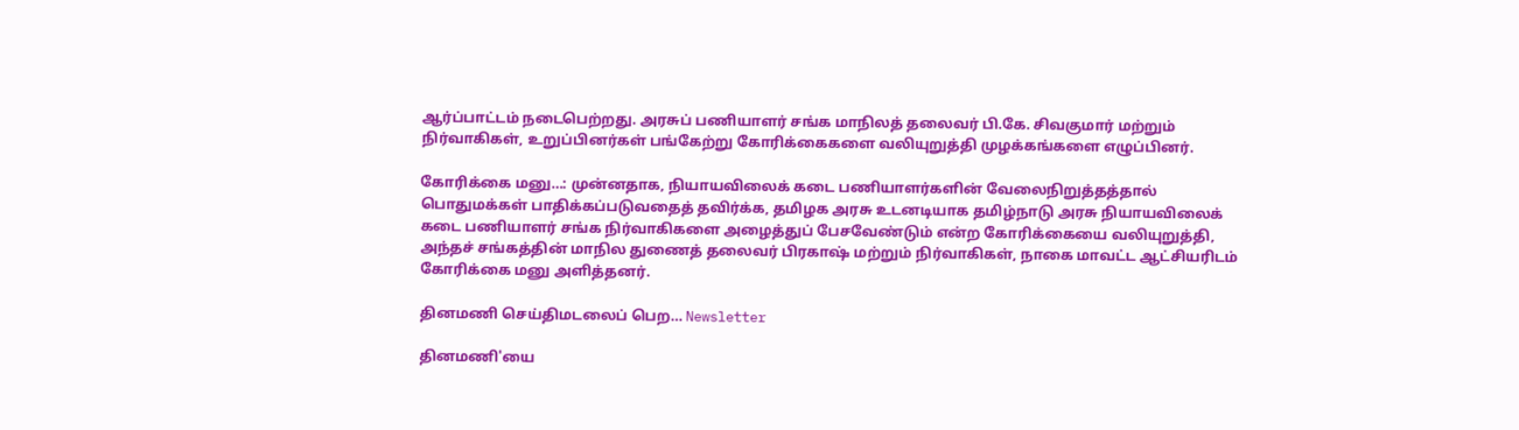ஆர்ப்பாட்டம் நடைபெற்றது. அரசுப் பணியாளர் சங்க மாநிலத் தலைவர் பி.கே. சிவகுமார் மற்றும் நிர்வாகிகள், உறுப்பினர்கள் பங்கேற்று கோரிக்கைகளை வலியுறுத்தி முழக்கங்களை எழுப்பினர்.

கோரிக்கை மனு...: முன்னதாக, நியாயவிலைக் கடை பணியாளர்களின் வேலைநிறுத்தத்தால் பொதுமக்கள் பாதிக்கப்படுவதைத் தவிர்க்க, தமிழக அரசு உடனடியாக தமிழ்நாடு அரசு நியாயவிலைக் கடை பணியாளர் சங்க நிர்வாகிகளை அழைத்துப் பேசவேண்டும் என்ற கோரிக்கையை வலியுறுத்தி, அந்தச் சங்கத்தின் மாநில துணைத் தலைவர் பிரகாஷ் மற்றும் நிர்வாகிகள், நாகை மாவட்ட ஆட்சியரிடம் கோரிக்கை மனு அளித்தனர்.

தினமணி செய்திமடலைப் பெற... Newsletter

தினமணி'யை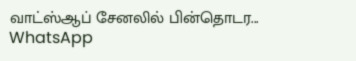வாட்ஸ்ஆப் சேனலில் பின்தொடர... WhatsApp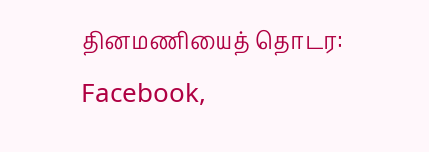தினமணியைத் தொடர: Facebook,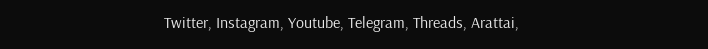Twitter, Instagram, Youtube, Telegram, Threads, Arattai,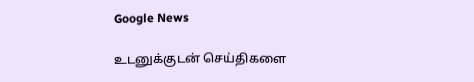Google News

உடனுக்குடன் செய்திகளை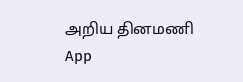அறிய தினமணி App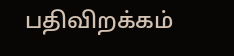பதிவிறக்கம்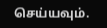செய்யவும்.